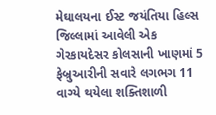મેઘાલયના ઈસ્ટ જયંતિયા હિલ્સ જિલ્લામાં આવેલી એક ગેરકાયદેસર કોલસાની ખાણમાં 5 ફેબ્રુઆરીની સવારે લગભગ 11 વાગ્યે થયેલા શક્તિશાળી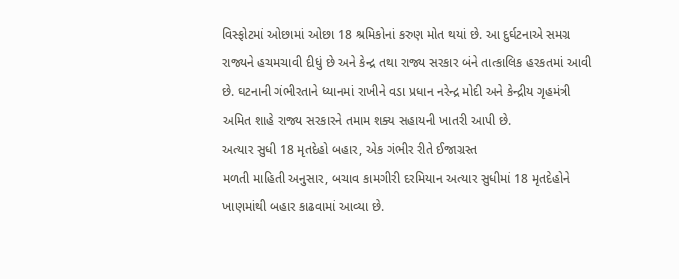વિસ્ફોટમાં ઓછામાં ઓછા 18 શ્રમિકોનાં કરુણ મોત થયાં છે. આ દુર્ઘટનાએ સમગ્ર રાજ્યને હચમચાવી દીધું છે અને કેન્દ્ર તથા રાજ્ય સરકાર બંને તાત્કાલિક હરકતમાં આવી છે. ઘટનાની ગંભીરતાને ધ્યાનમાં રાખીને વડા પ્રધાન નરેન્દ્ર મોદી અને કેન્દ્રીય ગૃહમંત્રી અમિત શાહે રાજ્ય સરકારને તમામ શક્ય સહાયની ખાતરી આપી છે.
અત્યાર સુધી 18 મૃતદેહો બહાર, એક ગંભીર રીતે ઈજાગ્રસ્ત
મળતી માહિતી અનુસાર, બચાવ કામગીરી દરમિયાન અત્યાર સુધીમાં 18 મૃતદેહોને ખાણમાંથી બહાર કાઢવામાં આવ્યા છે.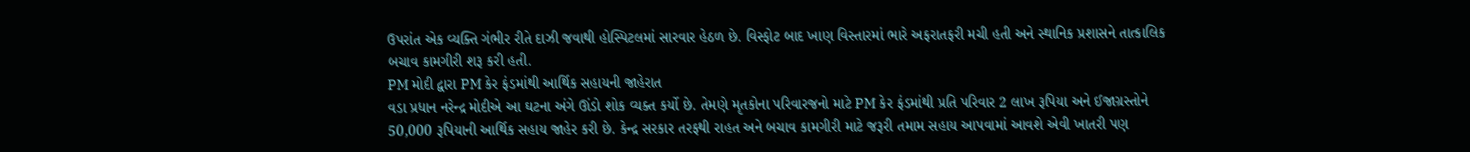ઉપરાંત એક વ્યક્તિ ગંભીર રીતે દાઝી જવાથી હોસ્પિટલમાં સારવાર હેઠળ છે. વિસ્ફોટ બાદ ખાણ વિસ્તારમાં ભારે અફરાતફરી મચી હતી અને સ્થાનિક પ્રશાસને તાત્કાલિક બચાવ કામગીરી શરૂ કરી હતી.
PM મોદી દ્વારા PM કેર ફંડમાંથી આર્થિક સહાયની જાહેરાત
વડા પ્રધાન નરેન્દ્ર મોદીએ આ ઘટના અંગે ઊંડો શોક વ્યક્ત કર્યો છે. તેમણે મૃતકોના પરિવારજનો માટે PM કેર ફંડમાંથી પ્રતિ પરિવાર 2 લાખ રૂપિયા અને ઈજાગ્રસ્તોને 50,000 રૂપિયાની આર્થિક સહાય જાહેર કરી છે. કેન્દ્ર સરકાર તરફથી રાહત અને બચાવ કામગીરી માટે જરૂરી તમામ સહાય આપવામાં આવશે એવી ખાતરી પણ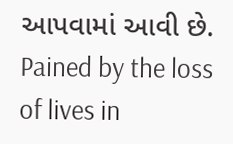આપવામાં આવી છે.
Pained by the loss of lives in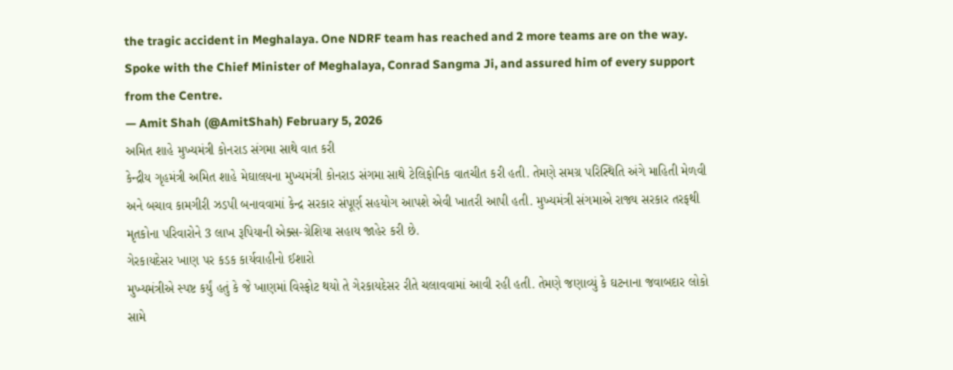the tragic accident in Meghalaya. One NDRF team has reached and 2 more teams are on the way. Spoke with the Chief Minister of Meghalaya, Conrad Sangma Ji, and assured him of every support from the Centre.
— Amit Shah (@AmitShah) February 5, 2026
અમિત શાહે મુખ્યમંત્રી કોનરાડ સંગમા સાથે વાત કરી
કેન્દ્રીય ગૃહમંત્રી અમિત શાહે મેઘાલયના મુખ્યમંત્રી કોનરાડ સંગમા સાથે ટેલિફોનિક વાતચીત કરી હતી. તેમણે સમગ્ર પરિસ્થિતિ અંગે માહિતી મેળવી અને બચાવ કામગીરી ઝડપી બનાવવામાં કેન્દ્ર સરકાર સંપૂર્ણ સહયોગ આપશે એવી ખાતરી આપી હતી. મુખ્યમંત્રી સંગમાએ રાજ્ય સરકાર તરફથી મૃતકોના પરિવારોને 3 લાખ રૂપિયાની એક્સ-ગ્રેશિયા સહાય જાહેર કરી છે.
ગેરકાયદેસર ખાણ પર કડક કાર્યવાહીનો ઈશારો
મુખ્યમંત્રીએ સ્પષ્ટ કર્યું હતું કે જે ખાણમાં વિસ્ફોટ થયો તે ગેરકાયદેસર રીતે ચલાવવામાં આવી રહી હતી. તેમણે જણાવ્યું કે ઘટનાના જવાબદાર લોકો સામે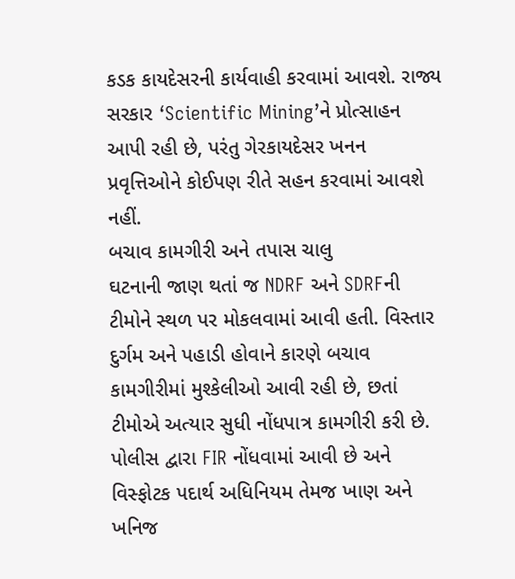કડક કાયદેસરની કાર્યવાહી કરવામાં આવશે. રાજ્ય સરકાર ‘Scientific Mining’ને પ્રોત્સાહન આપી રહી છે, પરંતુ ગેરકાયદેસર ખનન પ્રવૃત્તિઓને કોઈપણ રીતે સહન કરવામાં આવશે નહીં.
બચાવ કામગીરી અને તપાસ ચાલુ
ઘટનાની જાણ થતાં જ NDRF અને SDRFની ટીમોને સ્થળ પર મોકલવામાં આવી હતી. વિસ્તાર દુર્ગમ અને પહાડી હોવાને કારણે બચાવ કામગીરીમાં મુશ્કેલીઓ આવી રહી છે, છતાં ટીમોએ અત્યાર સુધી નોંધપાત્ર કામગીરી કરી છે. પોલીસ દ્વારા FIR નોંધવામાં આવી છે અને વિસ્ફોટક પદાર્થ અધિનિયમ તેમજ ખાણ અને ખનિજ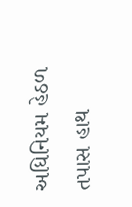અધિનિયમ હેઠળ તપાસ હાથ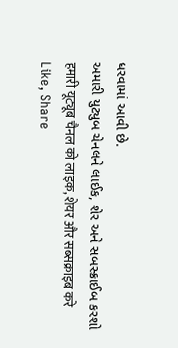ધરવામાં આવી છે.
અમારી યુટ્યુબ ચેનલને લાઈક, શેર અને સબસ્ક્રાઈબ કરશો
हमारी यूट्यूब चैनल को लाइक, शेयर और सब्सक्राइब करे
Like, Share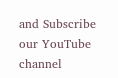and Subscribe our YouTube channel